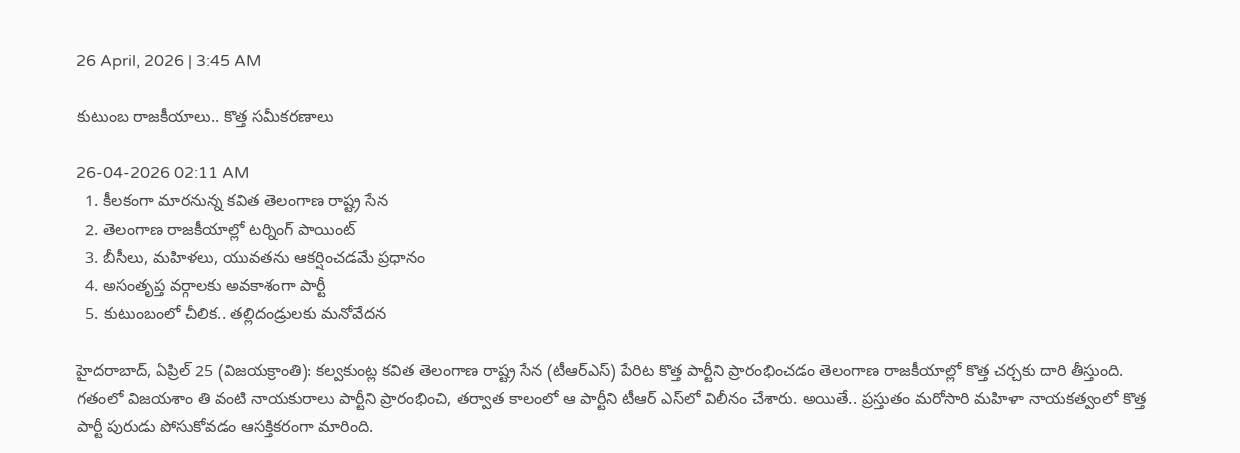26 April, 2026 | 3:45 AM

కుటుంబ రాజకీయాలు.. కొత్త సమీకరణాలు

26-04-2026 02:11 AM
  1. కీలకంగా మారనున్న కవిత తెలంగాణ రాష్ట్ర సేన
  2. తెలంగాణ రాజకీయాల్లో టర్నింగ్ పాయింట్
  3. బీసీలు, మహిళలు, యువతను ఆకర్షించడమే ప్రధానం
  4. అసంతృప్త వర్గాలకు అవకాశంగా పార్టీ
  5. కుటుంబంలో చీలిక.. తల్లిదండ్రులకు మనోవేదన

హైదరాబాద్, ఏప్రిల్ 25 (విజయక్రాంతి): కల్వకుంట్ల కవిత తెలంగాణ రాష్ట్ర సేన (టీఆర్‌ఎస్) పేరిట కొత్త పార్టీని ప్రారంభించడం తెలంగాణ రాజకీయాల్లో కొత్త చర్చకు దారి తీస్తుంది. గతంలో విజయశాం తి వంటి నాయకురాలు పార్టీని ప్రారంభించి, తర్వాత కాలంలో ఆ పార్టీని టీఆర్ ఎస్‌లో విలీనం చేశారు. అయితే.. ప్రస్తుతం మరోసారి మహిళా నాయకత్వంలో కొత్త పార్టీ పురుడు పోసుకోవడం ఆసక్తికరంగా మారింది.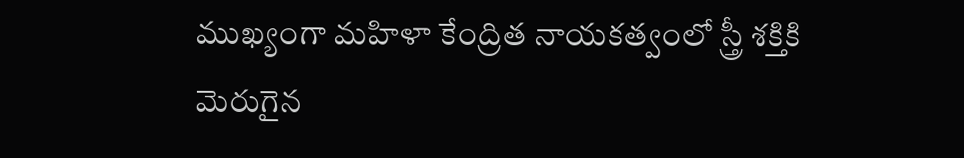ముఖ్యంగా మహిళా కేంద్రిత నాయకత్వంలో స్త్రీ శక్తికి మెరుగైన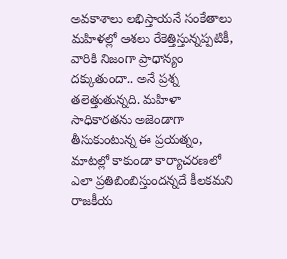అవకాశాలు లభిస్తాయనే సంకేతాలు మహిళల్లో ఆశలు రేకెత్తిస్తున్నప్పటికీ, వారికి నిజంగా ప్రాధాన్యం దక్కుతుందా.. అనే ప్రశ్న తలెత్తుతున్నది. మహిళా సాధికారతను అజెండాగా తీసుకుంటున్న ఈ ప్రయత్నం, మాటల్లో కాకుండా కార్యాచరణలో ఎలా ప్రతిబింబిస్తుందన్నదే కీలకమని రాజకీయ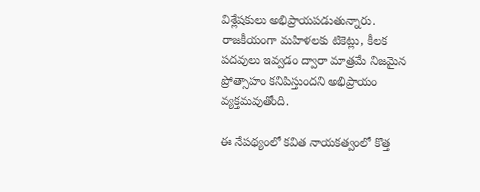విశ్లేషకులు అభిప్రాయపడుతున్నారు. రాజకీయంగా మహిళలకు టికెట్లు, కీలక పదవులు ఇవ్వడం ద్వారా మాత్రమే నిజమైన ప్రోత్సాహం కనిపిస్తుందని అభిప్రాయం వ్యక్తమవుతోంది.

ఈ నేపథ్యంలో కవిత నాయకత్వంలో కొత్త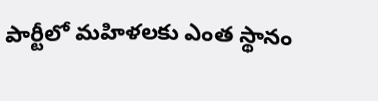పార్టీలో మహిళలకు ఎంత స్థానం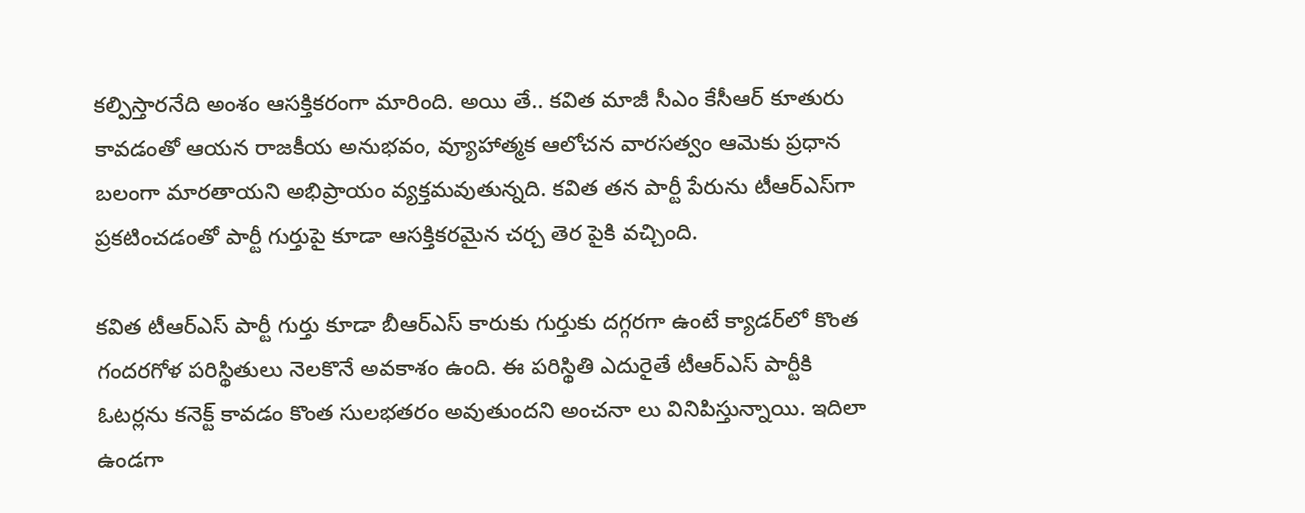కల్పిస్తారనేది అంశం ఆసక్తికరంగా మారింది. అయి తే.. కవిత మాజీ సీఎం కేసీఆర్ కూతురు కావడంతో ఆయన రాజకీయ అనుభవం, వ్యూహాత్మక ఆలోచన వారసత్వం ఆమెకు ప్రధాన బలంగా మారతాయని అభిప్రాయం వ్యక్తమవుతున్నది. కవిత తన పార్టీ పేరును టీఆర్‌ఎస్‌గా ప్రకటించడంతో పార్టీ గుర్తుపై కూడా ఆసక్తికరమైన చర్చ తెర పైకి వచ్చింది.

కవిత టీఆర్‌ఎస్ పార్టీ గుర్తు కూడా బీఆర్‌ఎస్ కారుకు గుర్తుకు దగ్గరగా ఉంటే క్యాడర్‌లో కొంత గందరగోళ పరిస్థితులు నెలకొనే అవకాశం ఉంది. ఈ పరిస్థితి ఎదురైతే టీఆర్‌ఎస్ పార్టీకి ఓటర్లను కనెక్ట్ కావడం కొంత సులభతరం అవుతుందని అంచనా లు వినిపిస్తున్నాయి. ఇదిలా ఉండగా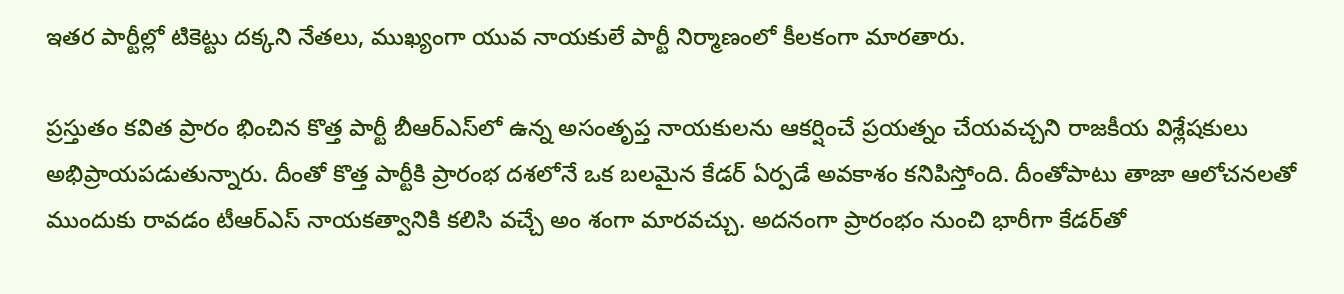ఇతర పార్టీల్లో టికెట్టు దక్కని నేతలు, ముఖ్యంగా యువ నాయకులే పార్టీ నిర్మాణంలో కీలకంగా మారతారు.

ప్రస్తుతం కవిత ప్రారం భించిన కొత్త పార్టీ బీఆర్‌ఎస్‌లో ఉన్న అసంతృప్త నాయకులను ఆకర్షించే ప్రయత్నం చేయవచ్చని రాజకీయ విశ్లేషకులు అభిప్రాయపడుతున్నారు. దీంతో కొత్త పార్టీకి ప్రారంభ దశలోనే ఒక బలమైన కేడర్ ఏర్పడే అవకాశం కనిపిస్తోంది. దీంతోపాటు తాజా ఆలోచనలతో ముందుకు రావడం టీఆర్‌ఎస్ నాయకత్వానికి కలిసి వచ్చే అం శంగా మారవచ్చు. అదనంగా ప్రారంభం నుంచి భారీగా కేడర్‌తో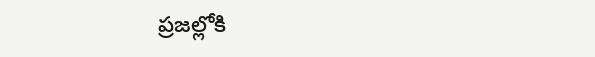ప్రజల్లోకి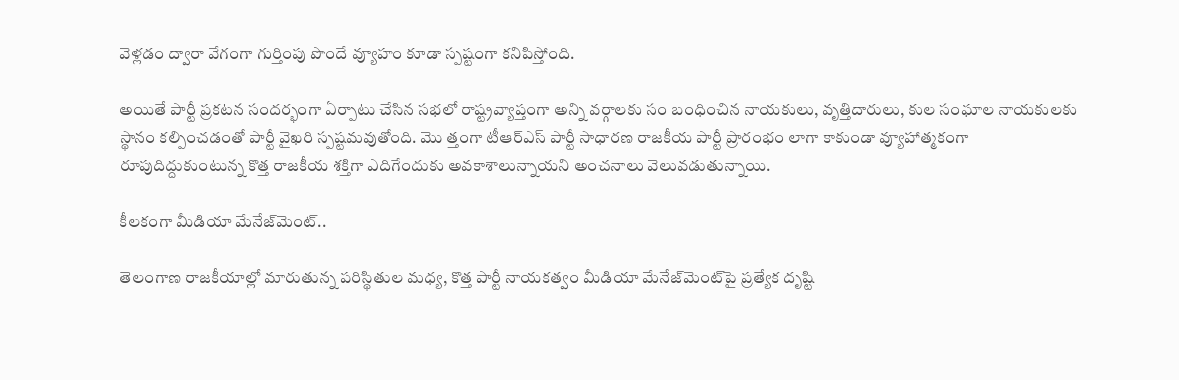వెళ్లడం ద్వారా వేగంగా గుర్తింపు పొందే వ్యూహం కూడా స్పష్టంగా కనిపిస్తోంది.

అయితే పార్టీ ప్రకటన సందర్భంగా ఏర్పాటు చేసిన సభలో రాష్ట్రవ్యాప్తంగా అన్ని వర్గాలకు సం బంధించిన నాయకులు, వృత్తిదారులు, కుల సంఘాల నాయకులకు స్థానం కల్పించడంతో పార్టీ వైఖరి స్పష్టమవుతోంది. మొ త్తంగా టీఆర్‌ఎస్ పార్టీ సాధారణ రాజకీయ పార్టీ ప్రారంభం లాగా కాకుండా వ్యూహాత్మకంగా రూపుదిద్దుకుంటున్న కొత్త రాజకీయ శక్తిగా ఎదిగేందుకు అవకాశాలున్నాయని అంచనాలు వెలువడుతున్నాయి.

కీలకంగా మీడియా మేనేజ్‌మెంట్..

తెలంగాణ రాజకీయాల్లో మారుతున్న పరిస్థితుల మధ్య, కొత్త పార్టీ నాయకత్వం మీడియా మేనేజ్‌మెంట్‌పై ప్రత్యేక దృష్టి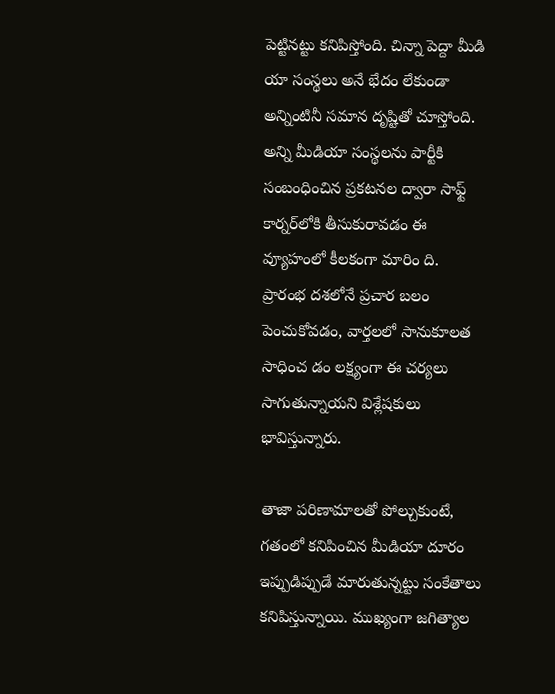పెట్టినట్టు కనిపిస్తోంది. చిన్నా పెద్దా మీడి యా సంస్థలు అనే భేదం లేకుండా అన్నింటినీ సమాన దృష్టితో చూస్తోంది. అన్ని మీడియా సంస్థలను పార్టీకి సంబంధించిన ప్రకటనల ద్వారా సాఫ్ట్ కార్నర్‌లోకి తీసుకురావడం ఈ వ్యూహంలో కీలకంగా మారిం ది. ప్రారంభ దశలోనే ప్రచార బలం పెంచుకోవడం, వార్తలలో సానుకూలత సాధించ డం లక్ష్యంగా ఈ చర్యలు సాగుతున్నాయని విశ్లేషకులు భావిస్తున్నారు.

తాజా పరిణామాలతో పోల్చుకుంటే, గతంలో కనిపించిన మీడియా దూరం ఇప్పుడిప్పుడే మారుతున్నట్టు సంకేతాలు కనిపిస్తున్నాయి. ముఖ్యంగా జగిత్యాల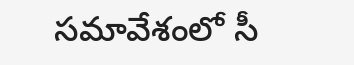సమావేశంలో సీ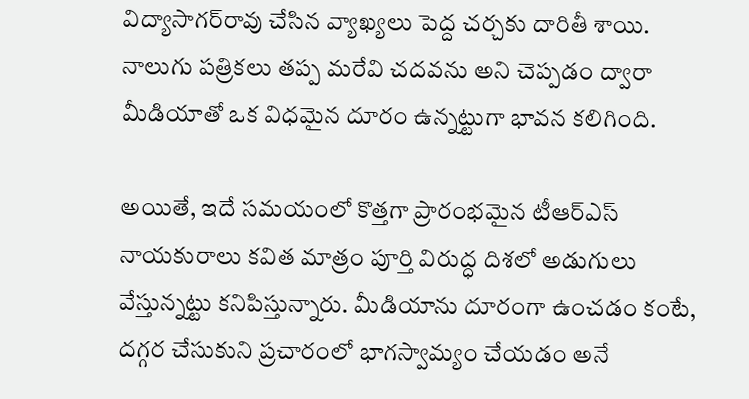విద్యాసాగర్‌రావు చేసిన వ్యాఖ్యలు పెద్ద చర్చకు దారితీ శాయి. నాలుగు పత్రికలు తప్ప మరేవి చదవను అని చెప్పడం ద్వారా మీడియాతో ఒక విధమైన దూరం ఉన్నట్టుగా భావన కలిగింది.

అయితే, ఇదే సమయంలో కొత్తగా ప్రారంభమైన టీఆర్‌ఎస్ నాయకురాలు కవిత మాత్రం పూర్తి విరుద్ధ దిశలో అడుగులు వేస్తున్నట్టు కనిపిస్తున్నారు. మీడియాను దూరంగా ఉంచడం కంటే, దగ్గర చేసుకుని ప్రచారంలో భాగస్వామ్యం చేయడం అనే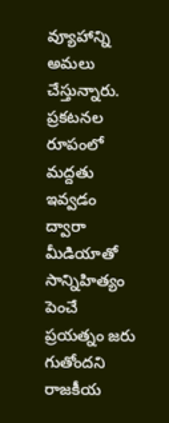వ్యూహాన్ని అమలు చేస్తున్నారు. ప్రకటనల రూపంలో మద్దతు ఇవ్వడం ద్వారా మీడియాతో సాన్నిహిత్యం పెంచే ప్రయత్నం జరు గుతోందని రాజకీయ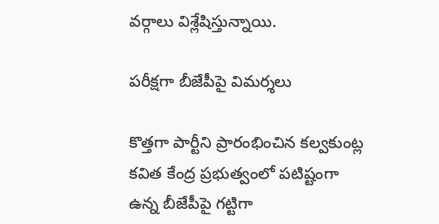వర్గాలు విశ్లేషిస్తున్నాయి.

పరీక్షగా బీజేపీపై విమర్శలు

కొత్తగా పార్టీని ప్రారంభించిన కల్వకుంట్ల కవిత కేంద్ర ప్రభుత్వంలో పటిష్టంగా ఉన్న బీజేపీపై గట్టిగా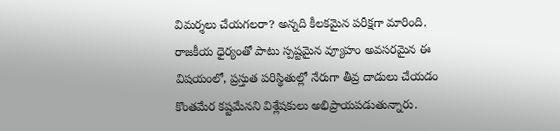విమర్శలు చేయగలరా? అన్నది కీలకమైన పరీక్షగా మారింది. రాజకీయ ధైర్యంతో పాటు స్పష్టమైన వ్యూహం అవసరమైన ఈ విషయంలో, ప్రస్తుత పరిస్థితుల్లో నేరుగా తీవ్ర దాడులు చేయడం కొంతమేర కష్టమేనని విశ్లేషకులు అభిప్రాయపడుతున్నారు.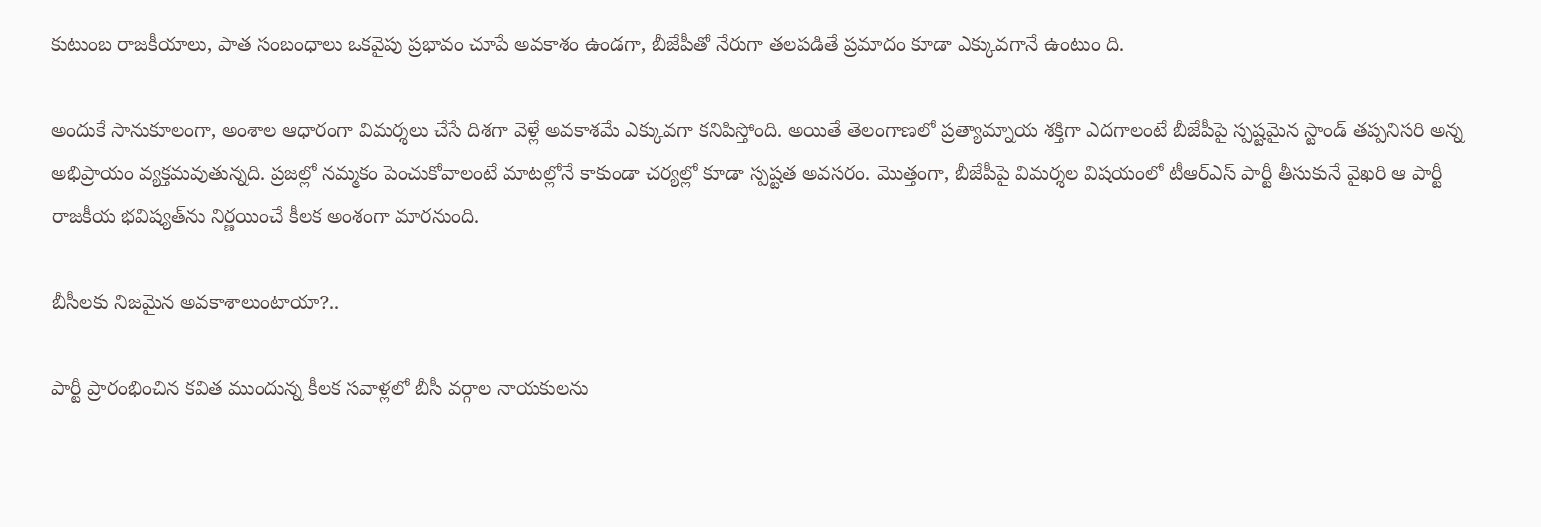కుటుంబ రాజకీయాలు, పాత సంబంధాలు ఒకవైపు ప్రభావం చూపే అవకాశం ఉండగా, బీజేపీతో నేరుగా తలపడితే ప్రమాదం కూడా ఎక్కువగానే ఉంటుం ది.

అందుకే సానుకూలంగా, అంశాల ఆధారంగా విమర్శలు చేసే దిశగా వెళ్లే అవకాశమే ఎక్కువగా కనిపిస్తోంది. అయితే తెలంగాణలో ప్రత్యామ్నాయ శక్తిగా ఎదగాలంటే బీజేపీపై స్పష్టమైన స్టాండ్ తప్పనిసరి అన్న అభిప్రాయం వ్యక్తమవుతున్నది. ప్రజల్లో నమ్మకం పెంచుకోవాలంటే మాటల్లోనే కాకుండా చర్యల్లో కూడా స్పష్టత అవసరం. మొత్తంగా, బీజేపీపై విమర్శల విషయంలో టీఆర్‌ఎస్ పార్టీ తీసుకునే వైఖరి ఆ పార్టీ రాజకీయ భవిష్యత్‌ను నిర్ణయించే కీలక అంశంగా మారనుంది.

బీసీలకు నిజమైన అవకాశాలుంటాయా?..

పార్టీ ప్రారంభించిన కవిత ముందున్న కీలక సవాళ్లలో బీసీ వర్గాల నాయకులను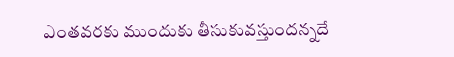ఎంతవరకు ముందుకు తీసుకువస్తుందన్నదే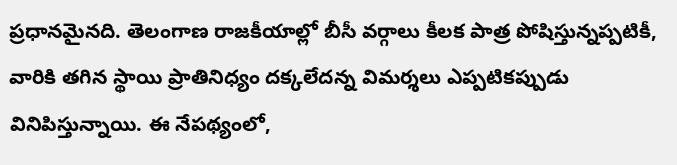ప్రధానమైనది. తెలంగాణ రాజకీయాల్లో బీసీ వర్గాలు కీలక పాత్ర పోషిస్తున్నప్పటికీ, వారికి తగిన స్థాయి ప్రాతినిధ్యం దక్కలేదన్న విమర్శలు ఎప్పటికప్పుడు వినిపిస్తున్నాయి. ఈ నేపథ్యంలో,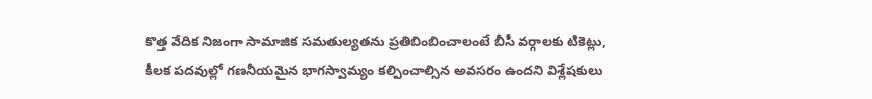కొత్త వేదిక నిజంగా సామాజిక సమతుల్యతను ప్రతిబింబించాలంటే బీసీ వర్గాలకు టికెట్లు, కీలక పదవుల్లో గణనీయమైన భాగస్వామ్యం కల్పించాల్సిన అవసరం ఉందని విశ్లేషకులు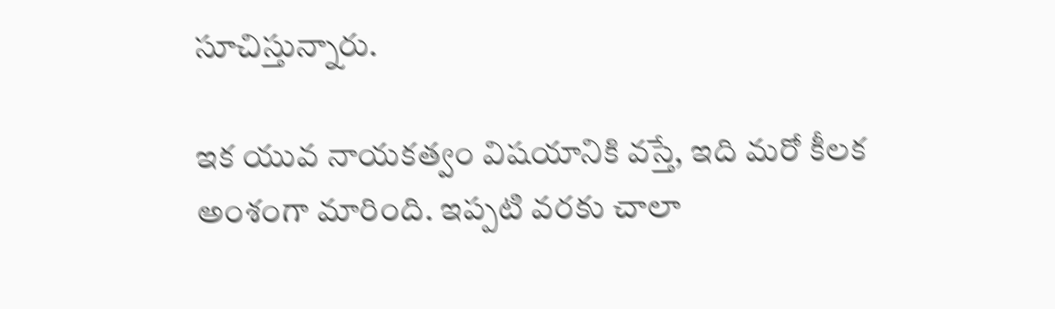సూచిస్తున్నారు.

ఇక యువ నాయకత్వం విషయానికి వస్తే, ఇది మరో కీలక అంశంగా మారింది. ఇప్పటి వరకు చాలా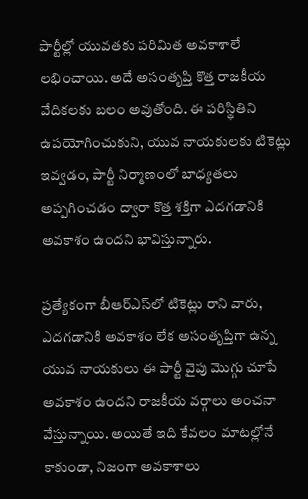పార్టీల్లో యువతకు పరిమిత అవకాశాలే లభించాయి. అదే అసంతృప్తి కొత్త రాజకీయ వేదికలకు బలం అవుతోంది. ఈ పరిస్థితిని ఉపయోగించుకుని, యువ నాయకులకు టికెట్లు ఇవ్వడం, పార్టీ నిర్మాణంలో బాధ్యతలు అప్పగించడం ద్వారా కొత్త శక్తిగా ఎదగడానికి అవకాశం ఉందని భావిస్తున్నారు.

ప్రత్యేకంగా బీఆర్‌ఎస్‌లో టికెట్లు రాని వారు, ఎదగడానికి అవకాశం లేక అసంతృప్తిగా ఉన్న యువ నాయకులు ఈ పార్టీ వైపు మొగ్గు చూపే అవకాశం ఉందని రాజకీయ వర్గాలు అంచనా వేస్తున్నాయి. అయితే ఇది కేవలం మాటల్లోనే కాకుండా, నిజంగా అవకాశాలు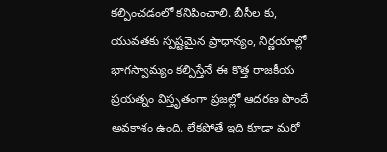కల్పించడంలో కనిపించాలి. బీసీల కు, యువతకు స్పష్టమైన ప్రాధాన్యం, నిర్ణయాల్లో భాగస్వామ్యం కల్పిస్తేనే ఈ కొత్త రాజకీయ ప్రయత్నం విస్తృతంగా ప్రజల్లో ఆదరణ పొందే అవకాశం ఉంది. లేకపోతే ఇది కూడా మరో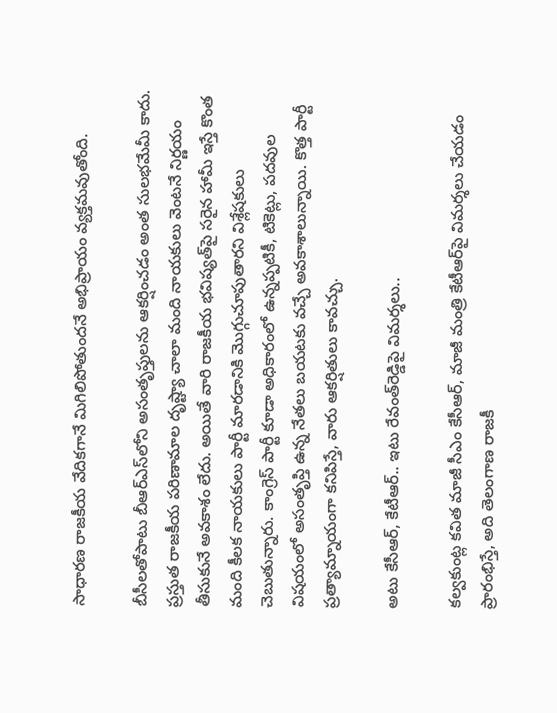సాధారణ రాజకీయ వేదికగానే మిగిలిపోతుందనే అభిప్రాయం వ్యక్తమవుతోంది.

బీసీలతోపాటు బీఆర్‌ఎస్‌లోని అసంతృప్తులను ఆకర్షించడం అంత సులభమేమీ కాదు. ప్రస్తుత రాజకీయ పరిణామాల దృష్ట్యా చాలా మంది నాయకులు వెంటనే నిర్ణయం తీసుకునే అవకాశం లేదు. అయితే వారి రాజకీయ భవిష్యత్‌పై సరైన హామీ ఇస్తే కొంత మంది కీలక నాయకులు పార్టీ మారడానికి మొగ్గుచూపుతారని విశ్లేషకులు చెబుతున్నారు. కాంగ్రెస్ పార్టీ కూడా అధికారంలో ఉన్నప్పటికీ, టికెట్లు, పదవుల విషయంలో అసంతృప్తి ఉన్న నేతలు బయటకు వచ్చే అవకాశాలున్నాయి. కొత్త పార్టీ ప్రత్యామ్నాయంగా కనిపిస్తే, వారు ఆకర్షితులు కావచ్చు.

అటు కేసీఆర్, కేటీఆర్.. ఇటు రేవంత్‌రెడ్డిపై విమర్శలు..

కల్వకుంట్ల కవిత మాజీ సీఎం కేసీఆర్, మాజీ మంత్రి కేటీఆర్‌పై విమర్శలు చేయడం ప్రారంభిస్తే, అది తెలంగాణ రాజకీ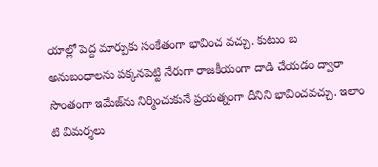యాల్లో పెద్ద మార్పుకు సంకేతంగా భావించ వచ్చు. కుటుం బ అనుబంధాలను పక్కనపెట్టి నేరుగా రాజకీయంగా దాడి చేయడం ద్వారా సొంతంగా ఇమేజ్‌ను నిర్మించుకునే ప్రయత్నంగా దీనిని భావించవచ్చు. ఇలాం టి విమర్శలు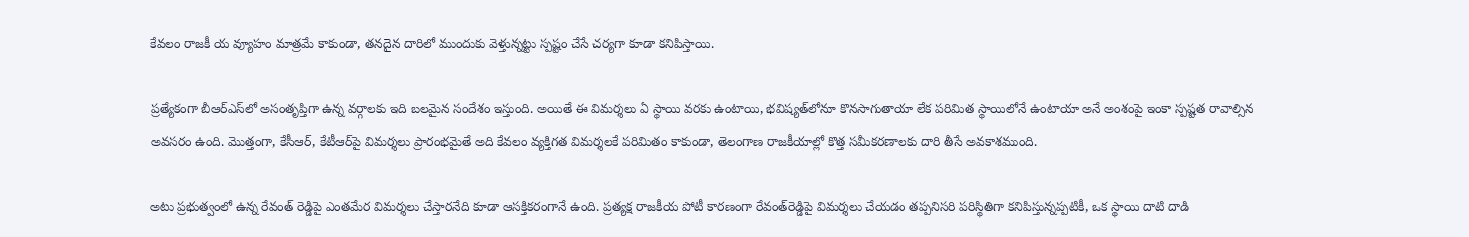కేవలం రాజకీ య వ్యూహం మాత్రమే కాకుండా, తనదైన దారిలో ముందుకు వెళ్తున్నట్టు స్పష్టం చేసే చర్యగా కూడా కనిపిస్తాయి.

ప్రత్యేకంగా బీఆర్‌ఎస్‌లో అసంతృప్తిగా ఉన్న వర్గాలకు ఇది బలమైన సందేశం ఇస్తుంది. అయితే ఈ విమర్శలు ఏ స్థాయి వరకు ఉంటాయి, భవిష్యత్‌లోనూ కొనసాగుతాయా లేక పరిమిత స్థాయిలోనే ఉంటాయా అనే అంశంపై ఇంకా స్పష్టత రావాల్సిన అవసరం ఉంది. మొత్తంగా, కేసీఆర్, కేటీఆర్‌పై విమర్శలు ప్రారంభమైతే అది కేవలం వ్యక్తిగత విమర్శలకే పరిమితం కాకుండా, తెలంగాణ రాజకీయాల్లో కొత్త సమీకరణాలకు దారి తీసే అవకాశముంది.

అటు ప్రభుత్వంలో ఉన్న రేవంత్ రెడ్డిపై ఎంతమేర విమర్శలు చేస్తారనేది కూడా ఆసక్తికరంగానే ఉంది. ప్రత్యక్ష రాజకీయ పోటీ కారణంగా రేవంత్‌రెడ్డిపై విమర్శలు చేయడం తప్పనిసరి పరిస్థితిగా కనిపిస్తున్నప్పటికీ, ఒక స్థాయి దాటి దాడి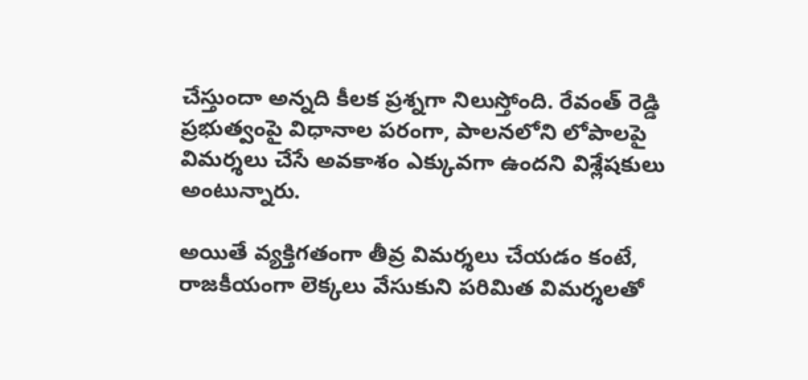చేస్తుందా అన్నది కీలక ప్రశ్నగా నిలుస్తోంది. రేవంత్ రెడ్డి ప్రభుత్వంపై విధానాల పరంగా, పాలనలోని లోపాలపై విమర్శలు చేసే అవకాశం ఎక్కువగా ఉందని విశ్లేషకులు అంటున్నారు.

అయితే వ్యక్తిగతంగా తీవ్ర విమర్శలు చేయడం కంటే, రాజకీయంగా లెక్కలు వేసుకుని పరిమిత విమర్శలతో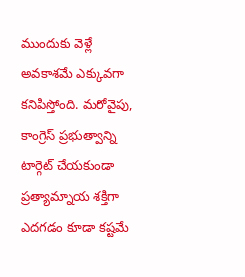ముందుకు వెళ్లే అవకాశమే ఎక్కువగా కనిపిస్తోంది. మరోవైపు, కాంగ్రెస్ ప్రభుత్వాన్ని టార్గెట్ చేయకుండా ప్రత్యామ్నాయ శక్తిగా ఎదగడం కూడా కష్టమే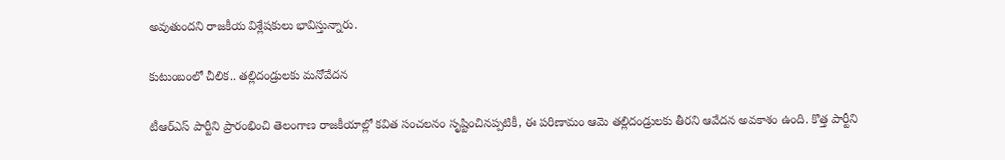అవుతుందని రాజకీయ విశ్లేషకులు భావిస్తున్నారు.

కుటుంబంలో చీలిక.. తల్లిదండ్రులకు మనోవేదన

టీఆర్‌ఎస్ పార్టీని ప్రారంభించి తెలంగాణ రాజకీయాల్లో కవిత సంచలనం సృష్టించినప్పటికీ, ఈ పరిణామం ఆమె తల్లిదండ్రులకు తీరని ఆవేదన అవకాశం ఉంది. కొత్త పార్టీని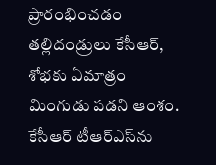ప్రారంభించడం తల్లిదండ్రులు కేసీఆర్, శోభకు ఏమాత్రం మింగుడు పడని ఆంశం. కేసీఆర్ టీఆర్‌ఎస్‌ను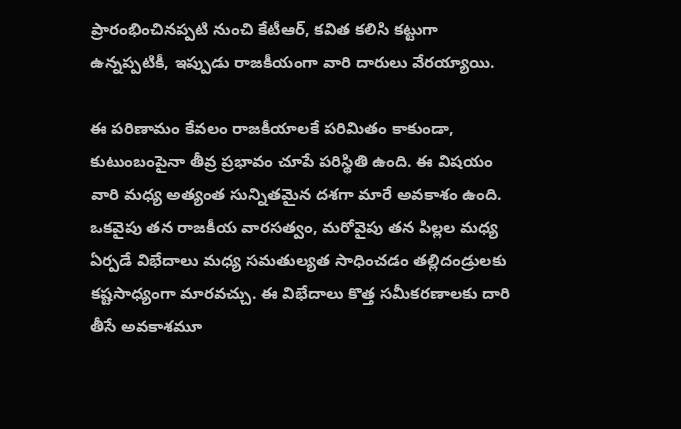ప్రారంభించినప్పటి నుంచి కేటీఆర్, కవిత కలిసి కట్టుగా ఉన్నప్పటికీ, ఇప్పుడు రాజకీయంగా వారి దారులు వేరయ్యాయి.

ఈ పరిణామం కేవలం రాజకీయాలకే పరిమితం కాకుండా, కుటుంబంపైనా తీవ్ర ప్రభావం చూపే పరిస్థితి ఉంది. ఈ విషయం వారి మధ్య అత్యంత సున్నితమైన దశగా మారే అవకాశం ఉంది. ఒకవైపు తన రాజకీయ వారసత్వం, మరోవైపు తన పిల్లల మధ్య ఏర్పడే విభేదాలు మధ్య సమతుల్యత సాధించడం తల్లిదండ్రులకు కష్టసాధ్యంగా మారవచ్చు. ఈ విభేదాలు కొత్త సమీకరణాలకు దారి తీసే అవకాశమూ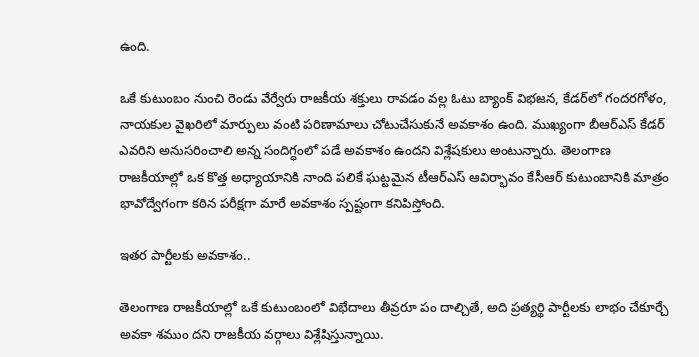ఉంది.

ఒకే కుటుంబం నుంచి రెండు వేర్వేరు రాజకీయ శక్తులు రావడం వల్ల ఓటు బ్యాంక్ విభజన, కేడర్‌లో గందరగోళం, నాయకుల వైఖరిలో మార్పులు వంటి పరిణామాలు చోటుచేసుకునే అవకాశం ఉంది. ముఖ్యంగా బీఆర్‌ఎస్ కేడర్ ఎవరిని అనుసరించాలి అన్న సందిగ్ధంలో పడే అవకాశం ఉందని విశ్లేషకులు అంటున్నారు. తెలంగాణ రాజకీయాల్లో ఒక కొత్త అధ్యాయానికి నాంది పలికే ఘట్టమైన టీఆర్‌ఎస్ ఆవిర్భావం కేసీఆర్ కుటుంబానికి మాత్రం భావోద్వేగంగా కఠిన పరీక్షగా మారే అవకాశం స్పష్టంగా కనిపిస్తోంది.

ఇతర పార్టీలకు అవకాశం..

తెలంగాణ రాజకీయాల్లో ఒకే కుటుంబంలో విభేదాలు తీవ్రరూ పం దాల్చితే, అది ప్రత్యర్థి పార్టీలకు లాభం చేకూర్చే అవకా శముం దని రాజకీయ వర్గాలు విశ్లేషిస్తున్నాయి.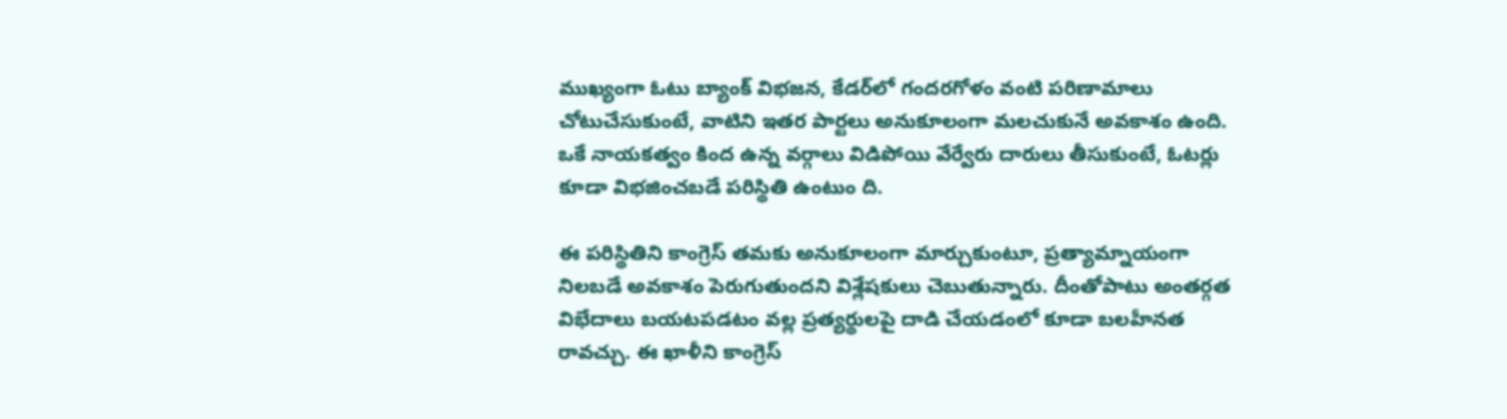ముఖ్యంగా ఓటు బ్యాంక్ విభజన, కేడర్‌లో గందరగోళం వంటి పరిణామాలు చోటుచేసుకుంటే, వాటిని ఇతర పార్టలు అనుకూలంగా మలచుకునే అవకాశం ఉంది. ఒకే నాయకత్వం కింద ఉన్న వర్గాలు విడిపోయి వేర్వేరు దారులు తీసుకుంటే, ఓటర్లు కూడా విభజించబడే పరిస్థితి ఉంటుం ది.

ఈ పరిస్థితిని కాంగ్రెస్ తమకు అనుకూలంగా మార్చుకుంటూ, ప్రత్యామ్నాయంగా నిలబడే అవకాశం పెరుగుతుందని విశ్లేషకులు చెబుతున్నారు. దీంతోపాటు అంతర్గత విభేదాలు బయటపడటం వల్ల ప్రత్యర్థులపై దాడి చేయడంలో కూడా బలహీనత రావచ్చు. ఈ ఖాళీని కాంగ్రెస్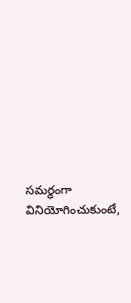సమర్థంగా వినియోగించుకుంటే,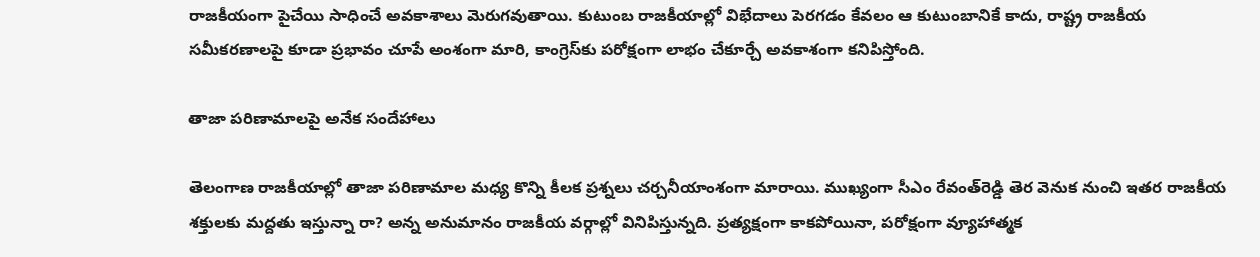రాజకీయంగా పైచేయి సాధించే అవకాశాలు మెరుగవుతాయి. కుటుంబ రాజకీయాల్లో విభేదాలు పెరగడం కేవలం ఆ కుటుంబానికే కాదు, రాష్ట్ర రాజకీయ సమీకరణాలపై కూడా ప్రభావం చూపే అంశంగా మారి, కాంగ్రెస్‌కు పరోక్షంగా లాభం చేకూర్చే అవకాశంగా కనిపిస్తోంది.

తాజా పరిణామాలపై అనేక సందేహాలు

తెలంగాణ రాజకీయాల్లో తాజా పరిణామాల మధ్య కొన్ని కీలక ప్రశ్నలు చర్చనీయాంశంగా మారాయి. ముఖ్యంగా సీఎం రేవంత్‌రెడ్డి తెర వెనుక నుంచి ఇతర రాజకీయ శక్తులకు మద్దతు ఇస్తున్నా రా? అన్న అనుమానం రాజకీయ వర్గాల్లో వినిపిస్తున్నది. ప్రత్యక్షంగా కాకపోయినా, పరోక్షంగా వ్యూహాత్మక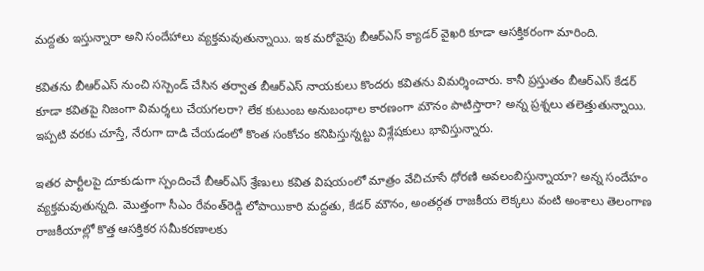మద్దతు ఇస్తున్నారా అని సందేహాలు వ్యక్తమవుతున్నాయి. ఇక మరోవైపు బీఆర్‌ఎస్ క్యాడర్ వైఖరి కూడా ఆసక్తికరంగా మారింది.

కవితను బీఆర్‌ఎస్ నుంచి సస్పెండ్ చేసిన తర్వాత బీఆర్‌ఎస్ నాయకులు కొందరు కవితను విమర్శించారు. కానీ ప్రస్తుతం బీఆర్‌ఎస్ కేడర్ కూడా కవితపై నిజంగా విమర్శలు చేయగలరా? లేక కుటుంబ అనుబంధాల కారణంగా మౌనం పాటిస్తారా? అన్న ప్రశ్నలు తలెత్తుతున్నాయి. ఇప్పటి వరకు చూస్తే, నేరుగా దాడి చేయడంలో కొంత సంకోచం కనిపిస్తున్నట్టు విశ్లేషకులు భావిస్తున్నారు.

ఇతర పార్టీలపై దూకుడుగా స్పందించే బీఆర్‌ఎస్ శ్రేణులు కవిత విషయంలో మాత్రం వేచిచూసే ధోరణి అవలంబిస్తున్నాయా? అన్న సందేహం వ్యక్తమవుతున్నది. మొత్తంగా సీఎం రేవంత్‌రెడ్డి లోపాయికారి మద్దతు, కేడర్ మౌనం, అంతర్గత రాజకీయ లెక్కలు వంటి అంశాలు తెలంగాణ రాజకీయాల్లో కొత్త ఆసక్తికర సమీకరణాలకు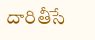దారితీసే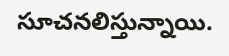సూచనలిస్తున్నాయి.